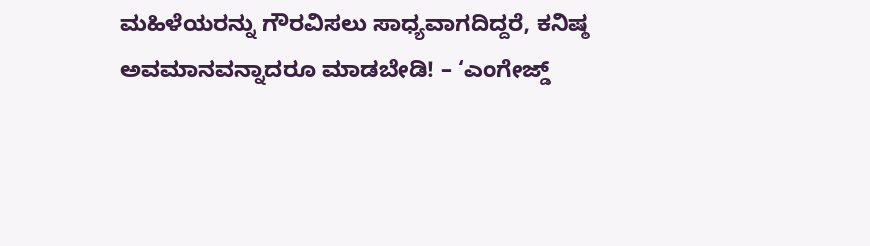ಮಹಿಳೆಯರನ್ನು ಗೌರವಿಸಲು ಸಾಧ್ಯವಾಗದಿದ್ದರೆ, ಕನಿಷ್ಠ ಅವಮಾನವನ್ನಾದರೂ ಮಾಡಬೇಡಿ! – ‘ಎಂಗೇಜ್ಡ್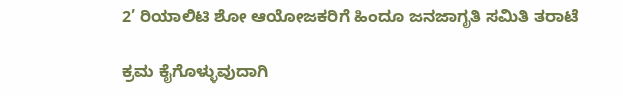2’ ರಿಯಾಲಿಟಿ ಶೋ ಆಯೋಜಕರಿಗೆ ಹಿಂದೂ ಜನಜಾಗೃತಿ ಸಮಿತಿ ತರಾಟೆ

ಕ್ರಮ ಕೈಗೊಳ್ಳುವುದಾಗಿ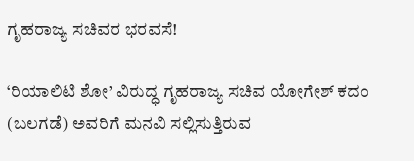ಗೃಹರಾಜ್ಯ ಸಚಿವರ ಭರವಸೆ!

‘ರಿಯಾಲಿಟಿ ಶೋ’ ವಿರುದ್ಧ ಗೃಹರಾಜ್ಯ ಸಚಿವ ಯೋಗೇಶ್ ಕದಂ (ಬಲಗಡೆ) ಅವರಿಗೆ ಮನವಿ ಸಲ್ಲಿಸುತ್ತಿರುವ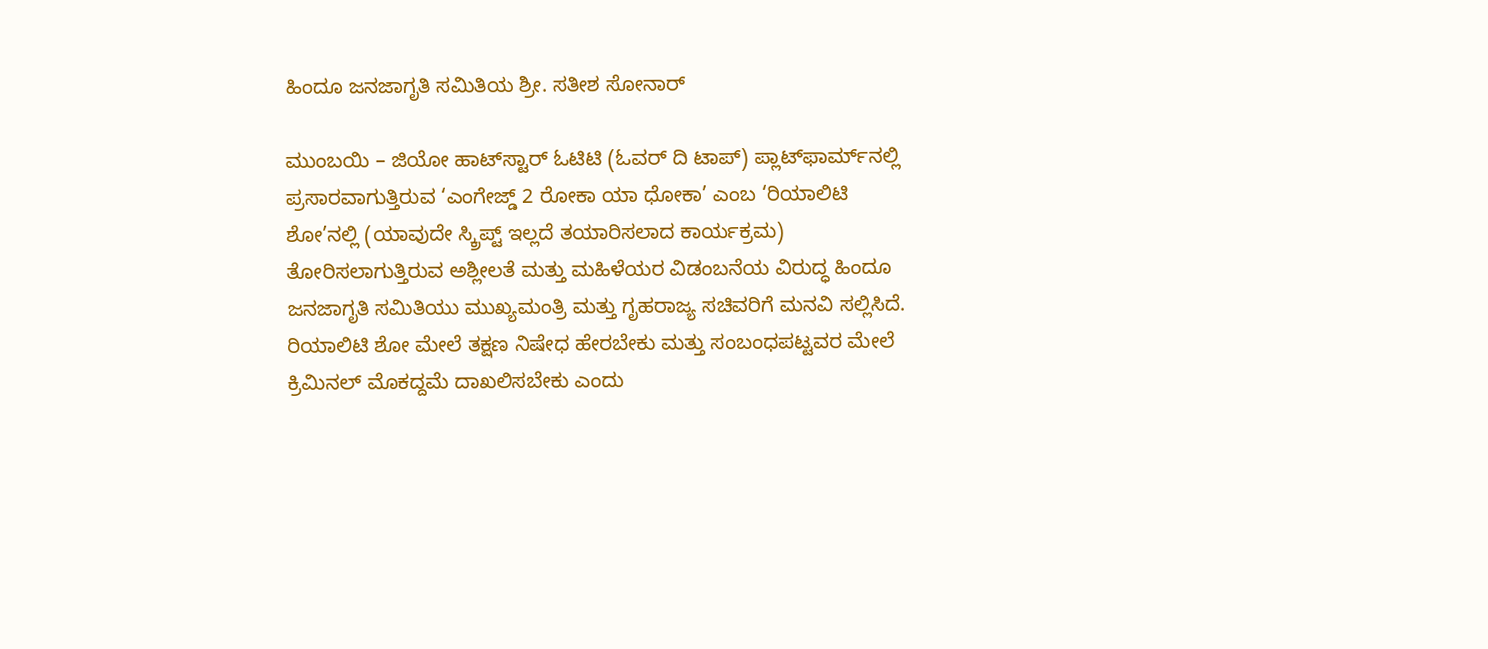ಹಿಂದೂ ಜನಜಾಗೃತಿ ಸಮಿತಿಯ ಶ್ರೀ. ಸತೀಶ ಸೋನಾರ್

ಮುಂಬಯಿ – ಜಿಯೋ ಹಾಟ್‌ಸ್ಟಾರ್ ಓಟಿಟಿ (ಓವರ್ ದಿ ಟಾಪ್) ಪ್ಲಾಟ್‌ಫಾರ್ಮ್‌ನಲ್ಲಿ ಪ್ರಸಾರವಾಗುತ್ತಿರುವ ‘ಎಂಗೇಜ್ಡ್ 2 ರೋಕಾ ಯಾ ಧೋಕಾ’ ಎಂಬ ‘ರಿಯಾಲಿಟಿ ಶೋ’ನಲ್ಲಿ (ಯಾವುದೇ ಸ್ಕ್ರಿಪ್ಟ್ ಇಲ್ಲದೆ ತಯಾರಿಸಲಾದ ಕಾರ್ಯಕ್ರಮ) ತೋರಿಸಲಾಗುತ್ತಿರುವ ಅಶ್ಲೀಲತೆ ಮತ್ತು ಮಹಿಳೆಯರ ವಿಡಂಬನೆಯ ವಿರುದ್ಧ ಹಿಂದೂ ಜನಜಾಗೃತಿ ಸಮಿತಿಯು ಮುಖ್ಯಮಂತ್ರಿ ಮತ್ತು ಗೃಹರಾಜ್ಯ ಸಚಿವರಿಗೆ ಮನವಿ ಸಲ್ಲಿಸಿದೆ. ರಿಯಾಲಿಟಿ ಶೋ ಮೇಲೆ ತಕ್ಷಣ ನಿಷೇಧ ಹೇರಬೇಕು ಮತ್ತು ಸಂಬಂಧಪಟ್ಟವರ ಮೇಲೆ ಕ್ರಿಮಿನಲ್ ಮೊಕದ್ದಮೆ ದಾಖಲಿಸಬೇಕು ಎಂದು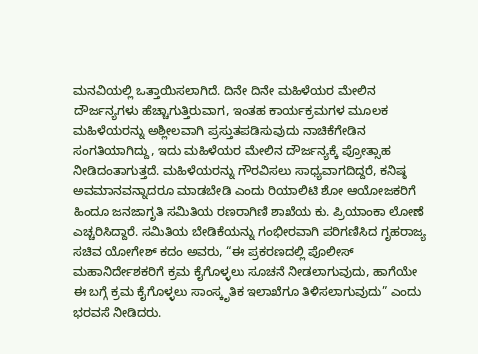ಮನವಿಯಲ್ಲಿ ಒತ್ತಾಯಿಸಲಾಗಿದೆ. ದಿನೇ ದಿನೇ ಮಹಿಳೆಯರ ಮೇಲಿನ ದೌರ್ಜನ್ಯಗಳು ಹೆಚ್ಚಾಗುತ್ತಿರುವಾಗ, ಇಂತಹ ಕಾರ್ಯಕ್ರಮಗಳ ಮೂಲಕ ಮಹಿಳೆಯರನ್ನು ಅಶ್ಲೀಲವಾಗಿ ಪ್ರಸ್ತುತಪಡಿಸುವುದು ನಾಚಿಕೆಗೇಡಿನ ಸಂಗತಿಯಾಗಿದ್ದು, ಇದು ಮಹಿಳೆಯರ ಮೇಲಿನ ದೌರ್ಜನ್ಯಕ್ಕೆ ಪ್ರೋತ್ಸಾಹ ನೀಡಿದಂತಾಗುತ್ತದೆ. ಮಹಿಳೆಯರನ್ನು ಗೌರವಿಸಲು ಸಾಧ್ಯವಾಗದಿದ್ದರೆ, ಕನಿಷ್ಠ ಅವಮಾನವನ್ನಾದರೂ ಮಾಡಬೇಡಿ ಎಂದು ರಿಯಾಲಿಟಿ ಶೋ ಆಯೋಜಕರಿಗೆ ಹಿಂದೂ ಜನಜಾಗೃತಿ ಸಮಿತಿಯ ರಣರಾಗಿಣಿ ಶಾಖೆಯ ಕು. ಪ್ರಿಯಾಂಕಾ ಲೋಣೆ ಎಚ್ಚರಿಸಿದ್ದಾರೆ. ಸಮಿತಿಯ ಬೇಡಿಕೆಯನ್ನು ಗಂಭೀರವಾಗಿ ಪರಿಗಣಿಸಿದ ಗೃಹರಾಜ್ಯ ಸಚಿವ ಯೋಗೇಶ್ ಕದಂ ಅವರು, “ಈ ಪ್ರಕರಣದಲ್ಲಿ ಪೊಲೀಸ್ ಮಹಾನಿರ್ದೇಶಕರಿಗೆ ಕ್ರಮ ಕೈಗೊಳ್ಳಲು ಸೂಚನೆ ನೀಡಲಾಗುವುದು, ಹಾಗೆಯೇ ಈ ಬಗ್ಗೆ ಕ್ರಮ ಕೈಗೊಳ್ಳಲು ಸಾಂಸ್ಕೃತಿಕ ಇಲಾಖೆಗೂ ತಿಳಿಸಲಾಗುವುದು” ಎಂದು ಭರವಸೆ ನೀಡಿದರು.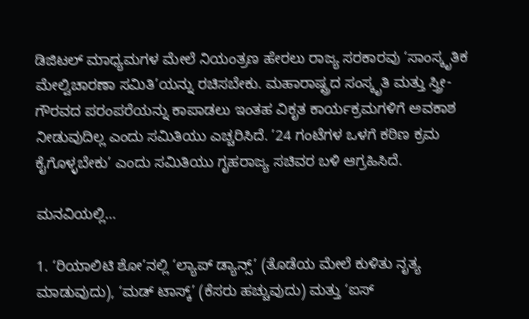ಡಿಜಿಟಲ್ ಮಾಧ್ಯಮಗಳ ಮೇಲೆ ನಿಯಂತ್ರಣ ಹೇರಲು ರಾಜ್ಯ ಸರಕಾರವು ‘ಸಾಂಸ್ಕೃತಿಕ ಮೇಲ್ವಿಚಾರಣಾ ಸಮಿತಿ’ಯನ್ನು ರಚಿಸಬೇಕು. ಮಹಾರಾಷ್ಟ್ರದ ಸಂಸ್ಕೃತಿ ಮತ್ತು ಸ್ತ್ರೀ-ಗೌರವದ ಪರಂಪರೆಯನ್ನು ಕಾಪಾಡಲು ಇಂತಹ ವಿಕೃತ ಕಾರ್ಯಕ್ರಮಗಳಿಗೆ ಅವಕಾಶ ನೀಡುವುದಿಲ್ಲ ಎಂದು ಸಮಿತಿಯು ಎಚ್ಚರಿಸಿದೆ. ’24 ಗಂಟೆಗಳ ಒಳಗೆ ಕಠಿಣ ಕ್ರಮ ಕೈಗೊಳ್ಳಬೇಕು’ ಎಂದು ಸಮಿತಿಯು ಗೃಹರಾಜ್ಯ ಸಚಿವರ ಬಳಿ ಆಗ್ರಹಿಸಿದೆ.

ಮನವಿಯಲ್ಲಿ…

1. ‘ರಿಯಾಲಿಟಿ ಶೋ’ನಲ್ಲಿ ‘ಲ್ಯಾಪ್ ಡ್ಯಾನ್ಸ್’ (ತೊಡೆಯ ಮೇಲೆ ಕುಳಿತು ನೃತ್ಯ ಮಾಡುವುದು), ‘ಮಡ್ ಟಾಸ್ಕ್’ (ಕೆಸರು ಹಚ್ಚುವುದು) ಮತ್ತು ‘ಐಸ್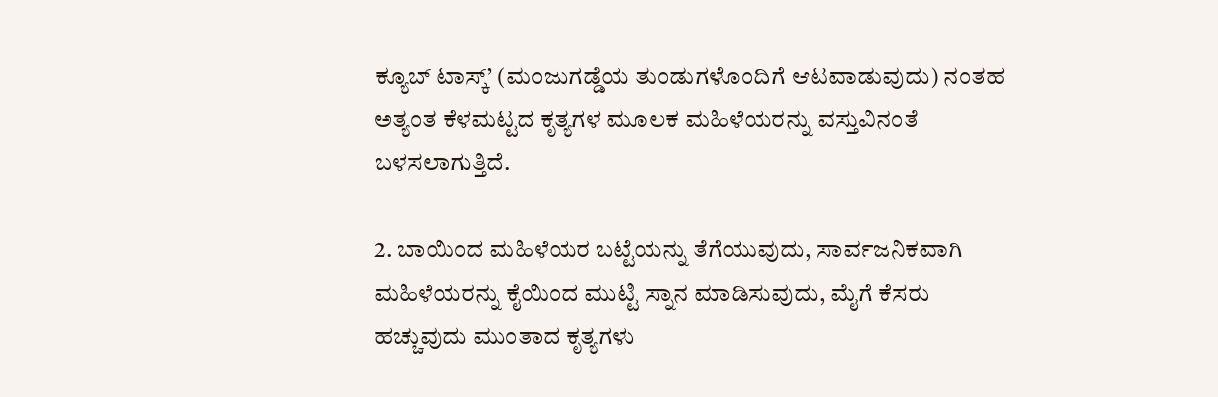ಕ್ಯೂಬ್ ಟಾಸ್ಕ್’ (ಮಂಜುಗಡ್ಡೆಯ ತುಂಡುಗಳೊಂದಿಗೆ ಆಟವಾಡುವುದು) ನಂತಹ ಅತ್ಯಂತ ಕೆಳಮಟ್ಟದ ಕೃತ್ಯಗಳ ಮೂಲಕ ಮಹಿಳೆಯರನ್ನು ವಸ್ತುವಿನಂತೆ ಬಳಸಲಾಗುತ್ತಿದೆ.

2. ಬಾಯಿಂದ ಮಹಿಳೆಯರ ಬಟ್ಟೆಯನ್ನು ತೆಗೆಯುವುದು, ಸಾರ್ವಜನಿಕವಾಗಿ ಮಹಿಳೆಯರನ್ನು ಕೈಯಿಂದ ಮುಟ್ಟಿ ಸ್ನಾನ ಮಾಡಿಸುವುದು, ಮೈಗೆ ಕೆಸರು ಹಚ್ಚುವುದು ಮುಂತಾದ ಕೃತ್ಯಗಳು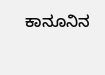ಕಾನೂನಿನ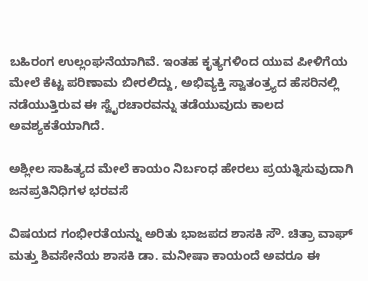ಬಹಿರಂಗ ಉಲ್ಲಂಘನೆಯಾಗಿವೆ. ಇಂತಹ ಕೃತ್ಯಗಳಿಂದ ಯುವ ಪೀಳಿಗೆಯ ಮೇಲೆ ಕೆಟ್ಟ ಪರಿಣಾಮ ಬೀರಲಿದ್ದು, ಅಭಿವ್ಯಕ್ತಿ ಸ್ವಾತಂತ್ರ್ಯದ ಹೆಸರಿನಲ್ಲಿ ನಡೆಯುತ್ತಿರುವ ಈ ಸ್ವೈರಚಾರವನ್ನು ತಡೆಯುವುದು ಕಾಲದ ಅವಶ್ಯಕತೆಯಾಗಿದೆ.

ಅಶ್ಲೀಲ ಸಾಹಿತ್ಯದ ಮೇಲೆ ಕಾಯಂ ನಿರ್ಬಂಧ ಹೇರಲು ಪ್ರಯತ್ನಿಸುವುದಾಗಿ ಜನಪ್ರತಿನಿಧಿಗಳ ಭರವಸೆ

ವಿಷಯದ ಗಂಭೀರತೆಯನ್ನು ಅರಿತು ಭಾಜಪದ ಶಾಸಕಿ ಸೌ. ಚಿತ್ರಾ ವಾಘ್ ಮತ್ತು ಶಿವಸೇನೆಯ ಶಾಸಕಿ ಡಾ. ಮನೀಷಾ ಕಾಯಂದೆ ಅವರೂ ಈ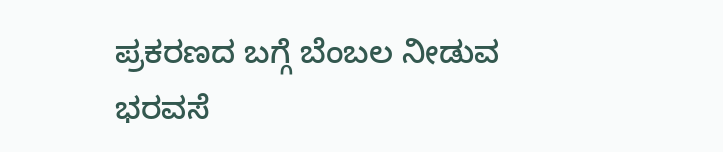ಪ್ರಕರಣದ ಬಗ್ಗೆ ಬೆಂಬಲ ನೀಡುವ ಭರವಸೆ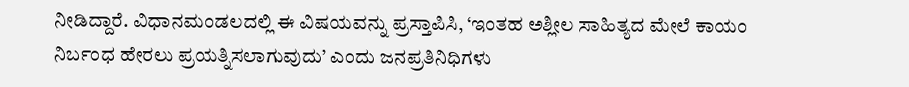ನೀಡಿದ್ದಾರೆ. ವಿಧಾನಮಂಡಲದಲ್ಲಿ ಈ ವಿಷಯವನ್ನು ಪ್ರಸ್ತಾಪಿಸಿ, ‘ಇಂತಹ ಅಶ್ಲೀಲ ಸಾಹಿತ್ಯದ ಮೇಲೆ ಕಾಯಂ ನಿರ್ಬಂಧ ಹೇರಲು ಪ್ರಯತ್ನಿಸಲಾಗುವುದು’ ಎಂದು ಜನಪ್ರತಿನಿಧಿಗಳು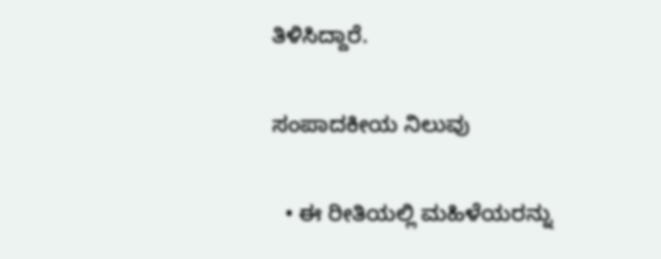ತಿಳಿಸಿದ್ದಾರೆ.

ಸಂಪಾದಕೀಯ ನಿಲುವು

  • ಈ ರೀತಿಯಲ್ಲಿ ಮಹಿಳೆಯರನ್ನು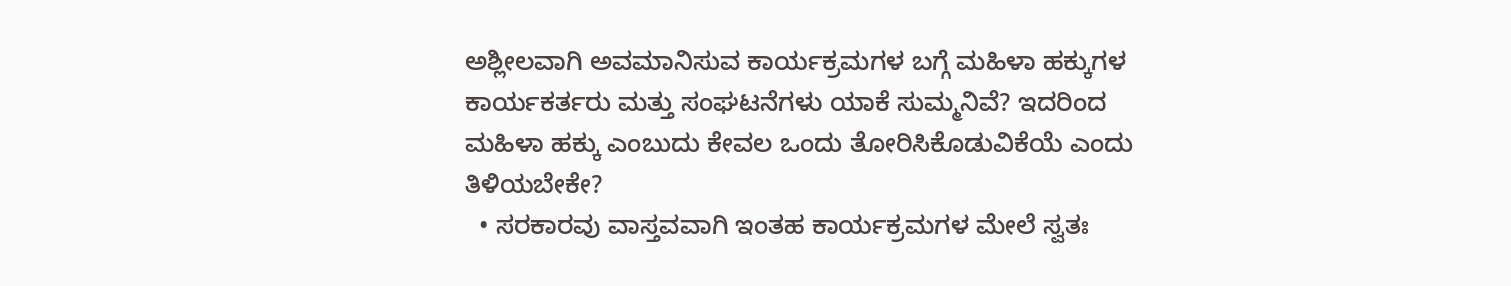ಅಶ್ಲೀಲವಾಗಿ ಅವಮಾನಿಸುವ ಕಾರ್ಯಕ್ರಮಗಳ ಬಗ್ಗೆ ಮಹಿಳಾ ಹಕ್ಕುಗಳ ಕಾರ್ಯಕರ್ತರು ಮತ್ತು ಸಂಘಟನೆಗಳು ಯಾಕೆ ಸುಮ್ಮನಿವೆ? ಇದರಿಂದ ಮಹಿಳಾ ಹಕ್ಕು ಎಂಬುದು ಕೇವಲ ಒಂದು ತೋರಿಸಿಕೊಡುವಿಕೆಯೆ ಎಂದು ತಿಳಿಯಬೇಕೇ?
  • ಸರಕಾರವು ವಾಸ್ತವವಾಗಿ ಇಂತಹ ಕಾರ್ಯಕ್ರಮಗಳ ಮೇಲೆ ಸ್ವತಃ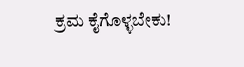ಕ್ರಮ ಕೈಗೊಳ್ಳಬೇಕು!